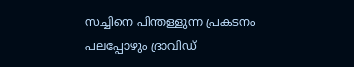സച്ചിനെ പിന്തള്ളുന്ന പ്രകടനം പലപ്പോഴും ദ്രാവിഡ്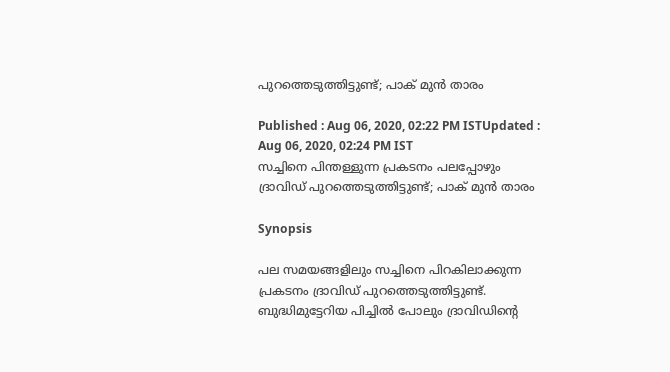പുറത്തെടുത്തിട്ടുണ്ട്; പാക് മുന്‍ താരം

Published : Aug 06, 2020, 02:22 PM ISTUpdated : Aug 06, 2020, 02:24 PM IST
സച്ചിനെ പിന്തള്ളുന്ന പ്രകടനം പലപ്പോഴും ദ്രാവിഡ് പുറത്തെടുത്തിട്ടുണ്ട്; പാക് മുന്‍ താരം

Synopsis

പല സമയങ്ങളിലും സച്ചിനെ പിറകിലാക്കുന്ന പ്രകടനം ദ്രാവിഡ് പുറത്തെടുത്തിട്ടുണ്ട്. ബുദ്ധിമുട്ടേറിയ പിച്ചില്‍ പോലും ദ്രാവിഡിന്റെ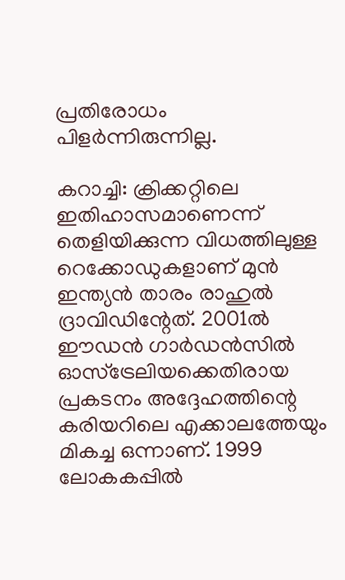പ്രതിരോധം പിളര്‍ന്നിരുന്നില്ല.

കറാച്ചി: ക്രിക്കറ്റിലെ ഇതിഹാസമാണെന്ന് തെളിയിക്കുന്ന വിധത്തിലുള്ള റെക്കോഡുകളാണ് മുന്‍ ഇന്ത്യന്‍ താരം രാഹുല്‍ ദ്രാവിഡിന്റേത്. 2001ല്‍ ഈഡന്‍ ഗാര്‍ഡന്‍സില്‍ ഓസ്ട്രേലിയക്കെതിരായ പ്രകടനം അദ്ദേഹത്തിന്റെ കരിയറിലെ എക്കാലത്തേയും മികച്ച ഒന്നാണ്. 1999 ലോകകപ്പില്‍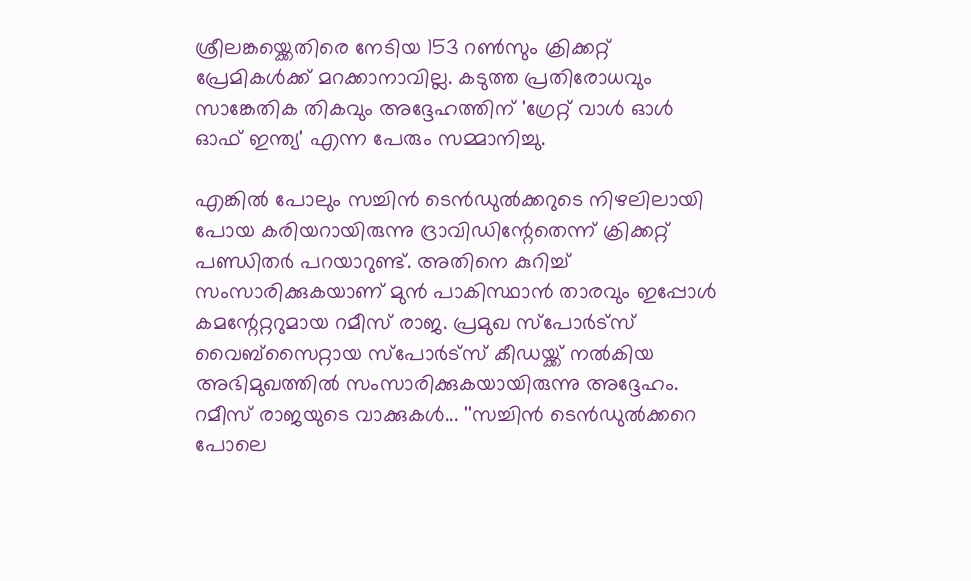ശ്രീലങ്കയ്ക്കെതിരെ നേടിയ 153 റണ്‍സും ക്രിക്കറ്റ് പ്രേമികള്‍ക്ക് മറക്കാനാവില്ല. കടുത്ത പ്രതിരോധവും സാങ്കേതിക തികവും അദ്ദേഹത്തിന് 'ഗ്രേറ്റ് വാള്‍ ഓള്‍ ഓഫ് ഇന്ത്യ' എന്ന പേരും സമ്മാനിച്ചു.

എങ്കില്‍ പോലും സച്ചിന്‍ ടെന്‍ഡുല്‍ക്കറുടെ നിഴലിലായി പോയ കരിയറായിരുന്നു ദ്രാവിഡിന്റേതെന്ന് ക്രിക്കറ്റ് പണ്ഡിതര്‍ പറയാറുണ്ട്. അതിനെ കുറിച്ച് സംസാരിക്കുകയാണ് മുന്‍ പാകിസ്ഥാന്‍ താരവും ഇപ്പോള്‍ കമന്റേറ്ററുമായ റമീസ് രാജ. പ്രമുഖ സ്പോര്‍ട്സ് വൈബ്സൈറ്റായ സ്പോര്‍ട്സ് കീഡയ്ക്ക് നല്‍കിയ അഭിമുഖത്തില്‍ സംസാരിക്കുകയായിരുന്നു അദ്ദേഹം. റമീസ് രാജയുടെ വാക്കുകള്‍... ''സച്ചിന്‍ ടെന്‍ഡുല്‍ക്കറെ പോലെ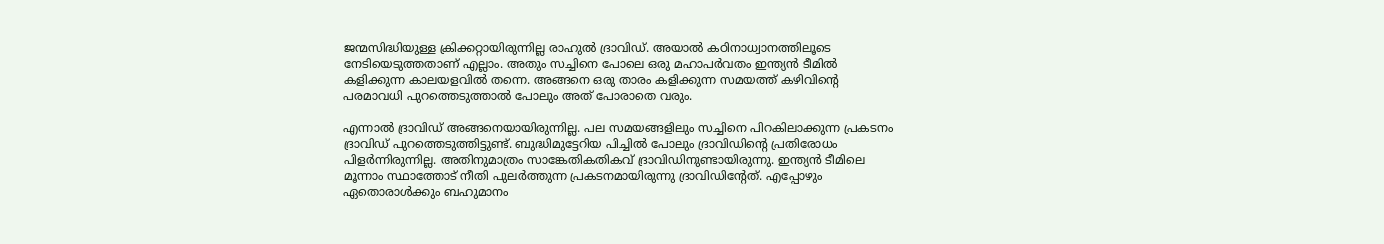ജന്മസിദ്ധിയുള്ള ക്രിക്കറ്റായിരുന്നില്ല രാഹുല്‍ ദ്രാവിഡ്. അയാല്‍ കഠിനാധ്വാനത്തിലൂടെ നേടിയെടുത്തതാണ് എല്ലാം. അതും സച്ചിനെ പോലെ ഒരു മഹാപര്‍വതം ഇന്ത്യന്‍ ടീമില്‍ കളിക്കുന്ന കാലയളവില്‍ തന്നെ. അങ്ങനെ ഒരു താരം കളിക്കുന്ന സമയത്ത് കഴിവിന്റെ പരമാവധി പുറത്തെടുത്താല്‍ പോലും അത് പോരാതെ വരും.

എന്നാല്‍ ദ്രാവിഡ് അങ്ങനെയായിരുന്നില്ല. പല സമയങ്ങളിലും സച്ചിനെ പിറകിലാക്കുന്ന പ്രകടനം ദ്രാവിഡ് പുറത്തെടുത്തിട്ടുണ്ട്. ബുദ്ധിമുട്ടേറിയ പിച്ചില്‍ പോലും ദ്രാവിഡിന്റെ പ്രതിരോധം പിളര്‍ന്നിരുന്നില്ല. അതിനുമാത്രം സാങ്കേതികതികവ് ദ്രാവിഡിനുണ്ടായിരുന്നു. ഇന്ത്യന്‍ ടീമിലെ മൂന്നാം സ്ഥാത്തോട് നീതി പുലര്‍ത്തുന്ന പ്രകടനമായിരുന്നു ദ്രാവിഡിന്റേത്. എപ്പോഴും ഏതൊരാള്‍ക്കും ബഹുമാനം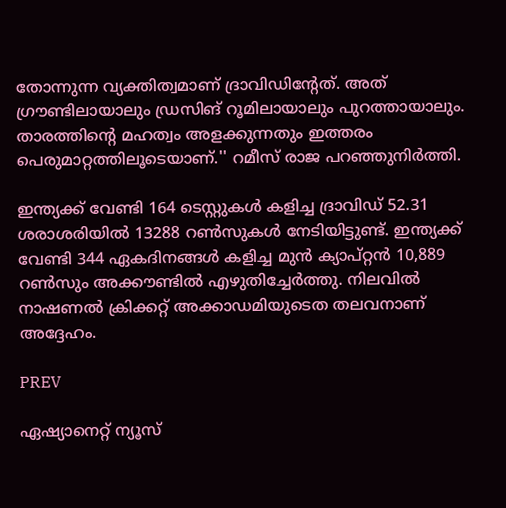തോന്നുന്ന വ്യക്തിത്വമാണ് ദ്രാവിഡിന്റേത്. അത് ഗ്രൗണ്ടിലായാലും ഡ്രസിങ് റൂമിലായാലും പുറത്തായാലും. താരത്തിന്റെ മഹത്വം അളക്കുന്നതും ഇത്തരം പെരുമാറ്റത്തിലൂടെയാണ്.'' റമീസ് രാജ പറഞ്ഞുനിര്‍ത്തി.

ഇന്ത്യക്ക് വേണ്ടി 164 ടെസ്റ്റുകള്‍ കളിച്ച ദ്രാവിഡ് 52.31 ശരാശരിയില്‍ 13288 റണ്‍സുകള്‍ നേടിയിട്ടുണ്ട്. ഇന്ത്യക്ക് വേണ്ടി 344 ഏകദിനങ്ങള്‍ കളിച്ച മുന്‍ ക്യാപ്റ്റന്‍ 10,889 റണ്‍സും അക്കൗണ്ടില്‍ എഴുതിച്ചേര്‍ത്തു. നിലവില്‍ നാഷണല്‍ ക്രിക്കറ്റ് അക്കാഡമിയുടെത തലവനാണ് അദ്ദേഹം.

PREV

ഏഷ്യാനെറ്റ് ന്യൂസ്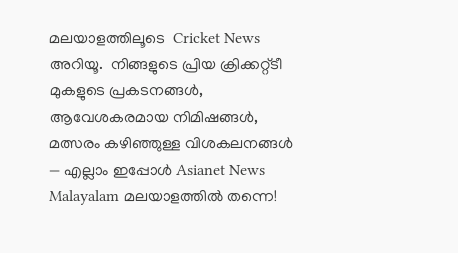മലയാളത്തിലൂടെ  Cricket News അറിയൂ.  നിങ്ങളുടെ പ്രിയ ക്രിക്കറ്റ്ടീ മുകളുടെ പ്രകടനങ്ങൾ, ആവേശകരമായ നിമിഷങ്ങൾ, മത്സരം കഴിഞ്ഞുള്ള വിശകലനങ്ങൾ — എല്ലാം ഇപ്പോൾ Asianet News Malayalam മലയാളത്തിൽ തന്നെ!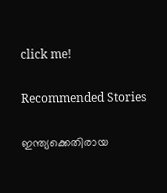click me!

Recommended Stories

ഇന്ത്യക്കെതിരായ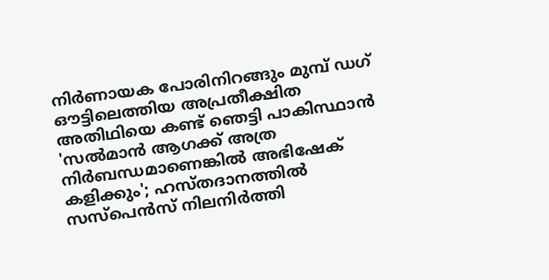നിര്‍ണായക പോരിനിറങ്ങും മുമ്പ് ഡഗ് ഔട്ടിലെത്തിയ അപ്രതീക്ഷിത അതിഥിയെ കണ്ട് ഞെട്ടി പാകിസ്ഥാൻ
'സൽമാൻ ആഗക്ക് അത്ര നിർബന്ധമാണെങ്കിൽ അഭിഷേക് കളിക്കും'; ഹസ്തദാനത്തില്‍ സസ്പെന്‍സ് നിലനിർത്തി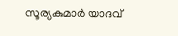സൂര്യകുമാർ യാദവ്